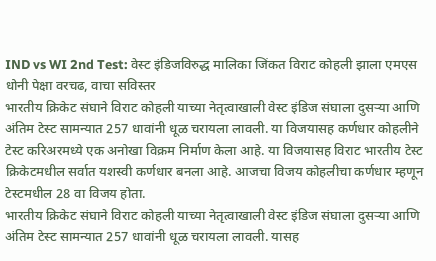IND vs WI 2nd Test: वेस्ट इंडिजविरुद्ध मालिका जिंकत विराट कोहली झाला एमएस धोनी पेक्षा वरचढ, वाचा सविस्तर
भारतीय क्रिकेट संघाने विराट कोहली याच्या नेतृत्वाखाली वेस्ट इंडिज संघाला दुसऱ्या आणि अंतिम टेस्ट सामन्यात 257 धावांनी धूळ चरायला लावली. या विजयासह कर्णधार कोहलीने टेस्ट करिअरमध्ये एक अनोखा विक्रम निर्माण केला आहे. या विजयासह विराट भारतीय टेस्ट क्रिकेटमधील सर्वात यशस्वी कर्णधार बनला आहे. आजचा विजय कोहलीचा कर्णधार म्हणून टेस्टमधील 28 वा विजय होता.
भारतीय क्रिकेट संघाने विराट कोहली याच्या नेतृत्वाखाली वेस्ट इंडिज संघाला दुसऱ्या आणि अंतिम टेस्ट सामन्यात 257 धावांनी धूळ चरायला लावली. यासह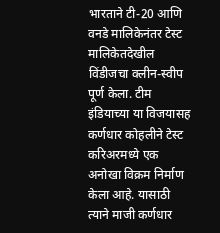भारताने टी-20 आणि वनडे मालिकेनंतर टेस्ट मालिकेतदेखील विंडीजचा क्लीन-स्वीप पूर्ण केला. टीम इंडियाच्या या विजयासह कर्णधार कोहलीने टेस्ट करिअरमध्ये एक अनोखा विक्रम निर्माण केला आहे. यासाठी त्याने माजी कर्णधार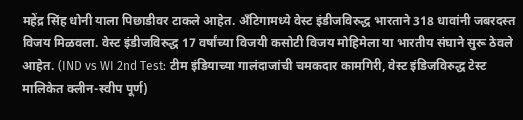महेंद्र सिंह धोनी याला पिछाडीवर टाकले आहेत. अँटिगामध्ये वेस्ट इंडीजविरुद्ध भारताने 318 धावांनी जबरदस्त विजय मिळवला. वेस्ट इंडीजविरुद्ध 17 वर्षांच्या विजयी कसोटी विजय मोहिमेला या भारतीय संघाने सुरू ठेवले आहेत. (IND vs WI 2nd Test: टीम इंडियाच्या गालंदाजांची चमकदार कामगिरी, वेस्ट इंडिजविरुद्ध टेस्ट मालिकेत क्लीन-स्वीप पूर्ण)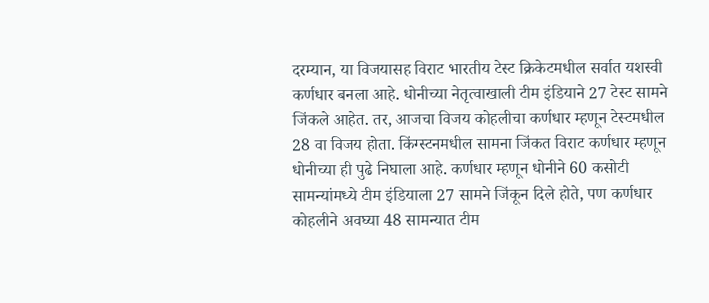दरम्यान, या विजयासह विराट भारतीय टेस्ट क्रिकेटमधील सर्वात यशस्वी कर्णधार बनला आहे. धोनीच्या नेतृत्वाखाली टीम इंडियाने 27 टेस्ट सामने जिंकले आहेत. तर, आजचा विजय कोहलीचा कर्णधार म्हणून टेस्टमधील 28 वा विजय होता. किंग्स्टनमधील सामना जिंकत विराट कर्णधार म्हणून धोनीच्या ही पुढे निघाला आहे. कर्णधार म्हणून धोनीने 60 कसोटी सामन्यांमध्ये टीम इंडियाला 27 सामने जिंकून दिले होते, पण कर्णधार कोहलीने अवघ्या 48 सामन्यात टीम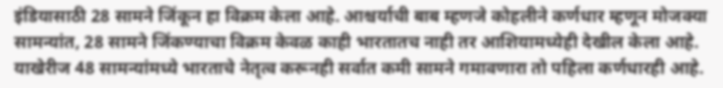इंडियासाठी 28 सामने जिंकून हा विक्रम केला आहे. आश्चर्याची बाब म्हणजे कोहलीने कर्णधार म्हणून मोजक्या सामन्यांत, 28 सामने जिंकण्याचा विक्रम केवळ काही भारतातच नाही तर आशियामध्येही देखील केला आहे. याखेरीज 48 सामन्यांमध्ये भारताचे नेतृत्व करूनही सर्वात कमी सामने गमावणारा तो पहिला कर्णधारही आहे.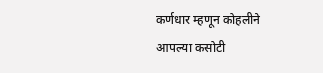कर्णधार म्हणून कोहलीने आपल्या कसोटी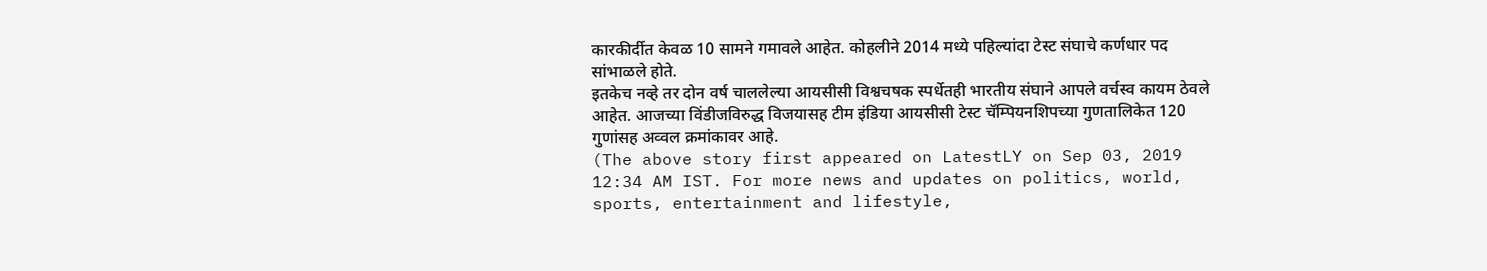कारकीर्दीत केवळ 10 सामने गमावले आहेत. कोहलीने 2014 मध्ये पहिल्यांदा टेस्ट संघाचे कर्णधार पद सांभाळले होते.
इतकेच नव्हे तर दोन वर्ष चाललेल्या आयसीसी विश्वचषक स्पर्धेतही भारतीय संघाने आपले वर्चस्व कायम ठेवले आहेत. आजच्या विंडीजविरुद्ध विजयासह टीम इंडिया आयसीसी टेस्ट चॅम्पियनशिपच्या गुणतालिकेत 120 गुणांसह अव्वल क्रमांकावर आहे.
(The above story first appeared on LatestLY on Sep 03, 2019 12:34 AM IST. For more news and updates on politics, world, sports, entertainment and lifestyle,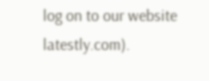log on to our website latestly.com).